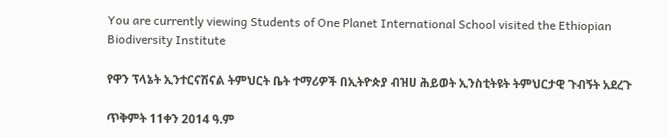You are currently viewing Students of One Planet International School visited the Ethiopian Biodiversity Institute

የዋን ፕላኔት ኢንተርናሽናል ትምህርት ቤት ተማሪዎች በኢትዮጵያ ብዝሀ ሕይወት ኢንስቲትዩት ትምህርታዊ ጉብኝት አደረጉ

ጥቅምት 11ቀን 2014 ዓ.ም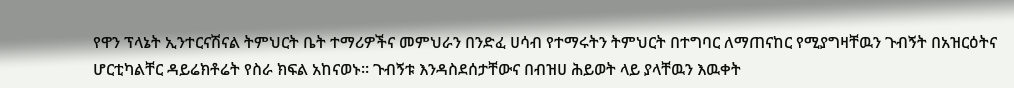የዋን ፕላኔት ኢንተርናሽናል ትምህርት ቤት ተማሪዎችና መምህራን በንድፈ ሀሳብ የተማሩትን ትምህርት በተግባር ለማጠናከር የሚያግዛቸዉን ጉብኝት በአዝርዕትና ሆርቲካልቸር ዳይሬክቶሬት የስራ ክፍል አከናወኑ፡፡ ጉብኝቱ እንዳስደሰታቸውና በብዝሀ ሕይወት ላይ ያላቸዉን እዉቀት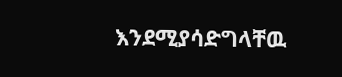እንደሚያሳድግላቸዉ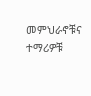መምህራኖቹና ተማሪዎቹ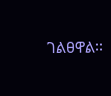ገልፀዋል፡፡